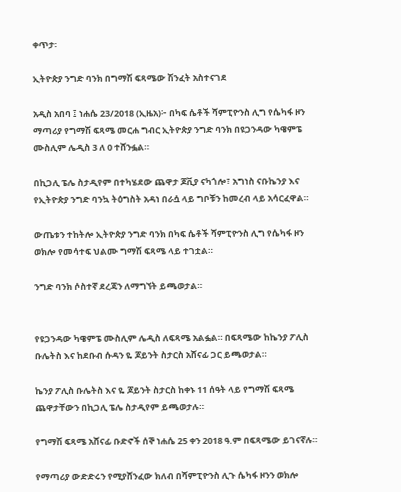ቀጥታ፡

ኢትዮጵያ ንግድ ባንክ በግማሽ ፍጻሜው ሽንፈት አስተናገደ

አዲስ አበባ ፤ ነሐሴ 23/2018 (ኢዜአ)፦ በካፍ ሴቶች ሻምፒዮንስ ሊግ የሴካፋ ዞን ማጣሪያ የግማሽ ፍጻሜ መርሐ ግብር ኢትዮጵያ ንግድ ባንክ በዩጋንዳው ካዌምፔ ሙስሊም ሌዲስ 3 ለ 0 ተሸንፏል።

በኪጋሊ ፔሌ ስታዲየም በተካሄደው ጨዋታ ጆቪያ ናካጎሎ፣ አግነስ ናቡኬንያ እና የኢትዮጵያ ንግድ ባንኳ ትዕግስት አዳነ በራሷ ላይ ግቦቹን ከመረብ ላይ አሳርፈዋል።

ውጤቱን ተከትሎ ኢትዮጵያ ንግድ ባንክ በካፍ ሴቶች ሻምፒዮንስ ሊግ የሴካፋ ዞን ወክሎ የመሳተፍ ህልሙ ግማሽ ፍጻሜ ላይ ተገቷል።

ንግድ ባንክ ሶስተኛ ደረጃን ለማግኘት ይጫወታል።


የዩጋንዳው ካዌምፔ ሙስሊም ሌዲስ ለፍጻሜ አልፏል። በፍጻሜው ከኬንያ ፖሊስ ቡሌትስ እና ከደቡብ ሱዳን ዬ ጆይንት ስታርስ አሸናፊ ጋር ይጫወታል።

ኬንያ ፖሊስ ቡሌትስ እና ዬ ጆይንት ስታርስ ከቀኑ 11 ሰዓት ላይ የግማሽ ፍጻሜ ጨዋታቸውን በኪጋሊ ፔሌ ስታዲየም ይጫወታሉ።

የግማሽ ፍጻሜ አሸናፊ ቡድኖች ሰኞ ነሐሴ 25 ቀን 2018 ዓ.ም በፍጻሜው ይገናኛሉ።

የማጣሪያ ውድድሩን የሚያሸንፈው ክለብ በሻምፒዮንስ ሊጉ ሴካፋ ዞንን ወክሎ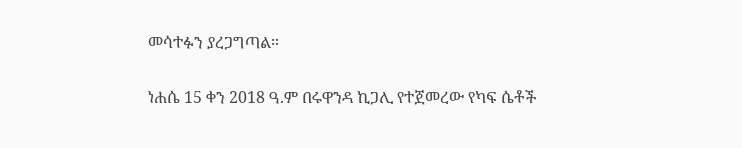መሳተፉን ያረጋግጣል።

ነሐሴ 15 ቀን 2018 ዓ.ም በሩዋንዳ ኪጋሊ የተጀመረው የካፍ ሴቶች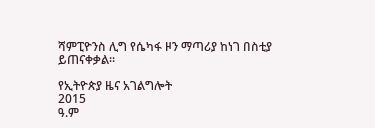ሻምፒዮንስ ሊግ የሴካፋ ዞን ማጣሪያ ከነገ በስቲያ ይጠናቀቃል።

የኢትዮጵያ ዜና አገልግሎት
2015
ዓ.ም